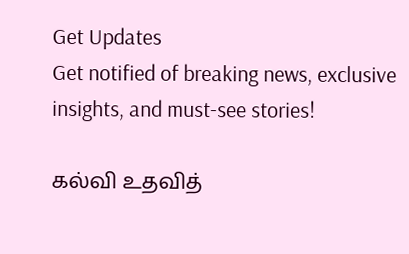Get Updates
Get notified of breaking news, exclusive insights, and must-see stories!

கல்வி உதவித்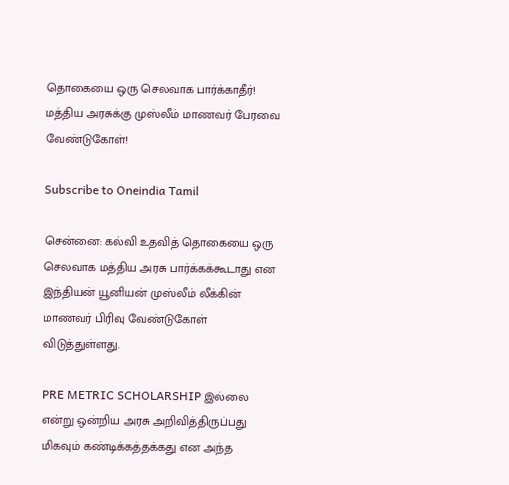தொகையை ஒரு செலவாக பார்க்காதீர்! மத்திய அரசுக்கு முஸ்லீம் மாணவர் பேரவை வேண்டுகோள்!

Subscribe to Oneindia Tamil

சென்னை: கல்வி உதவித் தொகையை ஒரு செலவாக மத்திய அரசு பார்க்கக்கூடாது என இந்தியன் யூனியன் முஸ்லீம் லீக்கின் மாணவர் பிரிவு வேண்டுகோள் விடுத்துள்ளது.

PRE METRIC SCHOLARSHIP இல்லை என்று ஒன்றிய அரசு அறிவித்திருப்பது மிகவும் கண்டிக்கத்தக்கது என அந்த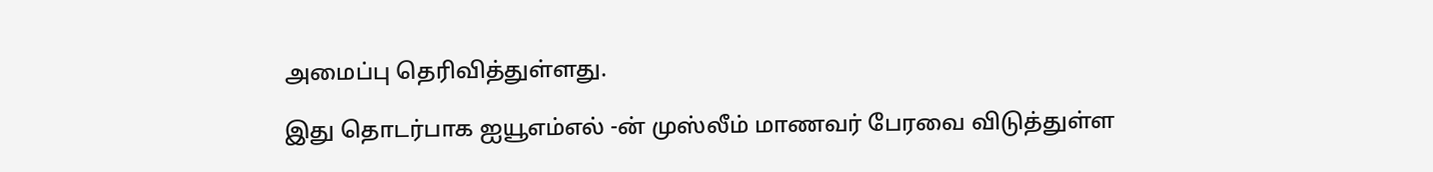அமைப்பு தெரிவித்துள்ளது.

இது தொடர்பாக ஐயூஎம்எல் -ன் முஸ்லீம் மாணவர் பேரவை விடுத்துள்ள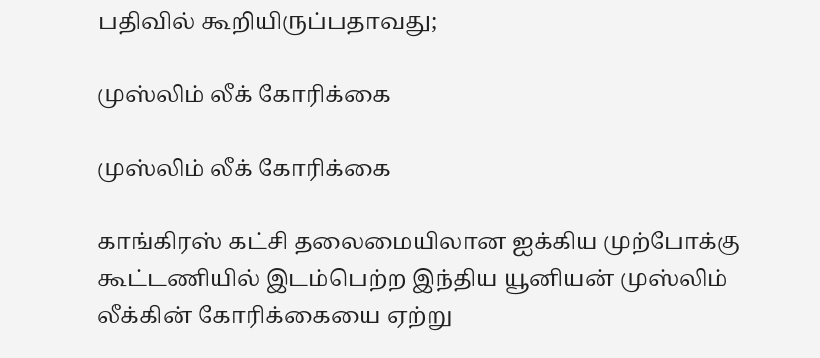பதிவில் கூறியிருப்பதாவது;

முஸ்லிம் லீக் கோரிக்கை

முஸ்லிம் லீக் கோரிக்கை

காங்கிரஸ் கட்சி தலைமையிலான ஐக்கிய முற்போக்கு கூட்டணியில் இடம்பெற்ற இந்திய யூனியன் முஸ்லிம் லீக்கின் கோரிக்கையை ஏற்று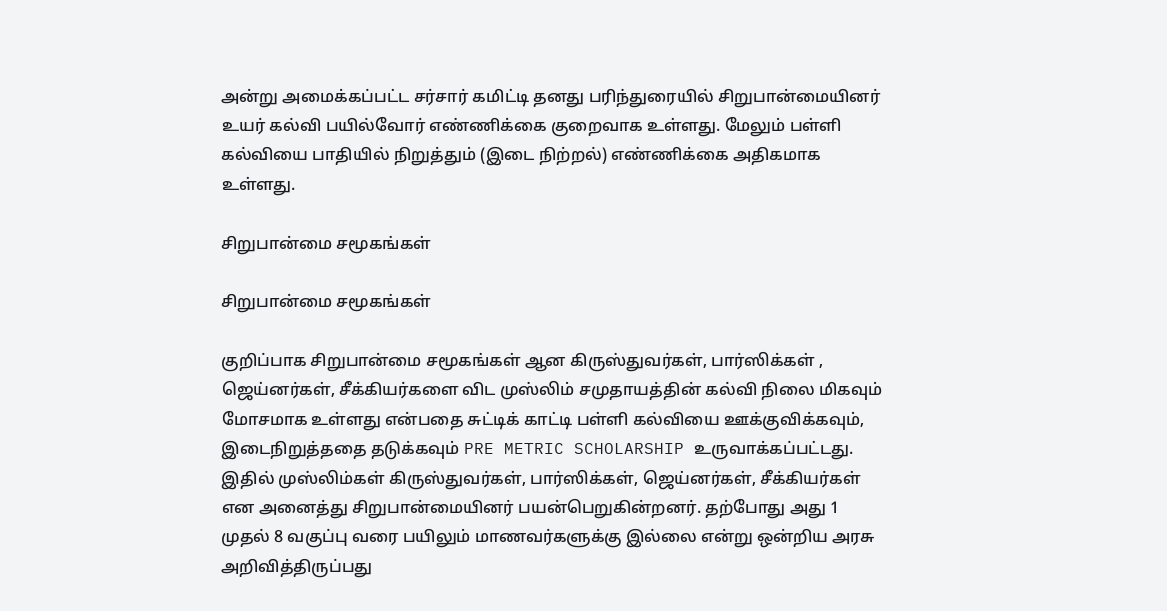அன்று அமைக்கப்பட்ட சர்சார் கமிட்டி தனது பரிந்துரையில் சிறுபான்மையினர் உயர் கல்வி பயில்வோர் எண்ணிக்கை குறைவாக உள்ளது. மேலும் பள்ளி கல்வியை பாதியில் நிறுத்தும் (இடை நிற்றல்) எண்ணிக்கை அதிகமாக உள்ளது.

சிறுபான்மை சமூகங்கள்

சிறுபான்மை சமூகங்கள்

குறிப்பாக சிறுபான்மை சமூகங்கள் ஆன கிருஸ்துவர்கள், பார்ஸிக்கள் , ஜெய்னர்கள், சீக்கியர்களை விட முஸ்லிம் சமுதாயத்தின் கல்வி நிலை மிகவும் மோசமாக உள்ளது என்பதை சுட்டிக் காட்டி பள்ளி கல்வியை ஊக்குவிக்கவும், இடைநிறுத்ததை தடுக்கவும் PRE METRIC SCHOLARSHIP உருவாக்கப்பட்டது. இதில் முஸ்லிம்கள் கிருஸ்துவர்கள், பார்ஸிக்கள், ஜெய்னர்கள், சீக்கியர்கள் என அனைத்து சிறுபான்மையினர் பயன்பெறுகின்றனர். தற்போது அது 1 முதல் 8 வகுப்பு வரை பயிலும் மாணவர்களுக்கு இல்லை என்று ஒன்றிய அரசு அறிவித்திருப்பது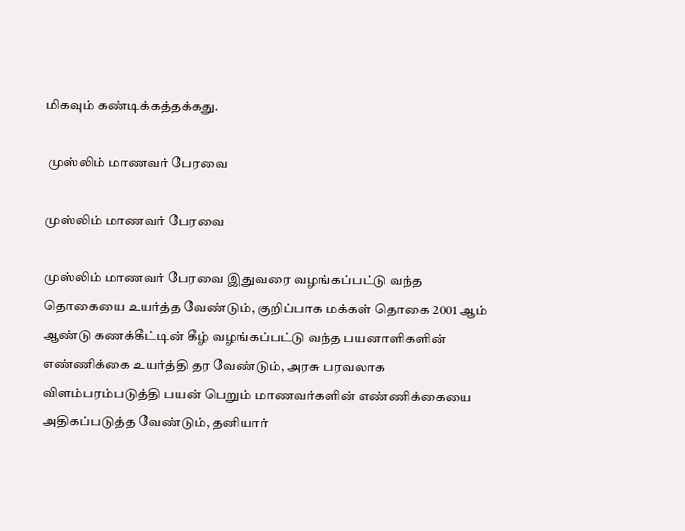மிகவும் கண்டிக்கத்தக்கது.

 முஸ்லிம் மாணவர் பேரவை

முஸ்லிம் மாணவர் பேரவை

முஸ்லிம் மாணவர் பேரவை இதுவரை வழங்கப்பட்டு வந்த தொகையை உயர்த்த வேண்டும், குறிப்பாக மக்கள் தொகை 2001 ஆம் ஆண்டு கணக்கீட்டின் கீழ் வழங்கப்பட்டு வந்த பயனாளிகளின் எண்ணிக்கை உயர்த்தி தர வேண்டும், அரசு பரவலாக விளம்பரம்படுத்தி பயன் பெறும் மாணவர்களின் எண்ணிக்கையை அதிகப்படுத்த வேண்டும், தனியார்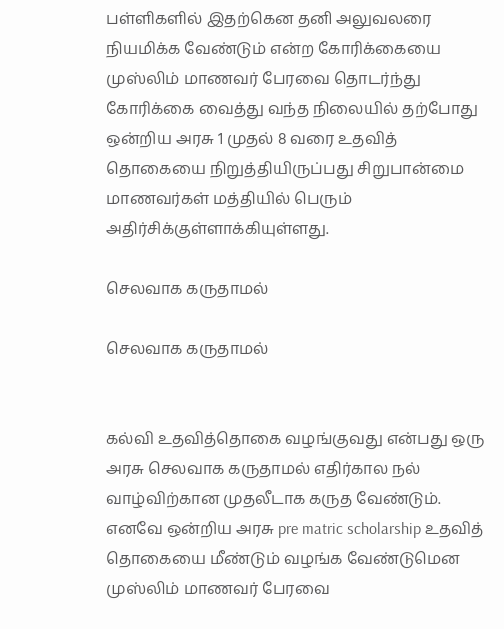பள்ளிகளில் இதற்கென தனி அலுவலரை நியமிக்க வேண்டும் என்ற கோரிக்கையை முஸ்லிம் மாணவர் பேரவை தொடர்ந்து கோரிக்கை வைத்து வந்த நிலையில் தற்போது ஒன்றிய அரசு 1 முதல் 8 வரை உதவித் தொகையை நிறுத்தியிருப்பது சிறுபான்மை மாணவர்கள் மத்தியில் பெரும் அதிர்சிக்குள்ளாக்கியுள்ளது.

செலவாக கருதாமல்

செலவாக கருதாமல்


கல்வி உதவித்தொகை வழங்குவது என்பது ஒரு அரசு செலவாக கருதாமல் எதிர்கால நல் வாழ்விற்கான முதலீடாக கருத வேண்டும். எனவே ஒன்றிய அரசு pre matric scholarship உதவித் தொகையை மீண்டும் வழங்க வேண்டுமென முஸ்லிம் மாணவர் பேரவை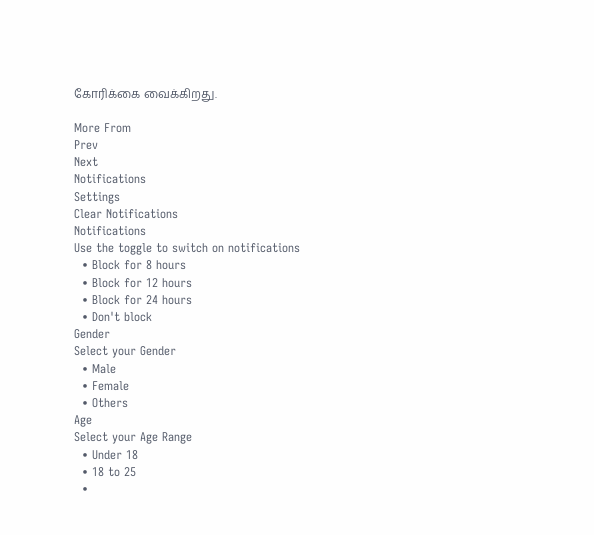கோரிக்கை வைக்கிறது.

More From
Prev
Next
Notifications
Settings
Clear Notifications
Notifications
Use the toggle to switch on notifications
  • Block for 8 hours
  • Block for 12 hours
  • Block for 24 hours
  • Don't block
Gender
Select your Gender
  • Male
  • Female
  • Others
Age
Select your Age Range
  • Under 18
  • 18 to 25
  •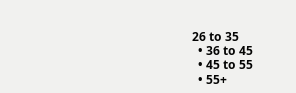26 to 35
  • 36 to 45
  • 45 to 55
  • 55+